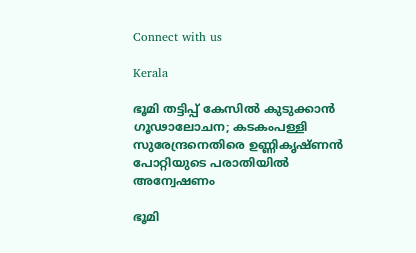Connect with us

Kerala

ഭൂമി തട്ടിപ്പ് കേസില്‍ കുടുക്കാന്‍ ഗൂഢാലോചന; കടകംപള്ളി സുരേന്ദ്രനെതിരെ ഉണ്ണികൃഷ്ണന്‍ പോറ്റിയുടെ പരാതിയില്‍ അന്വേഷണം

ഭൂമി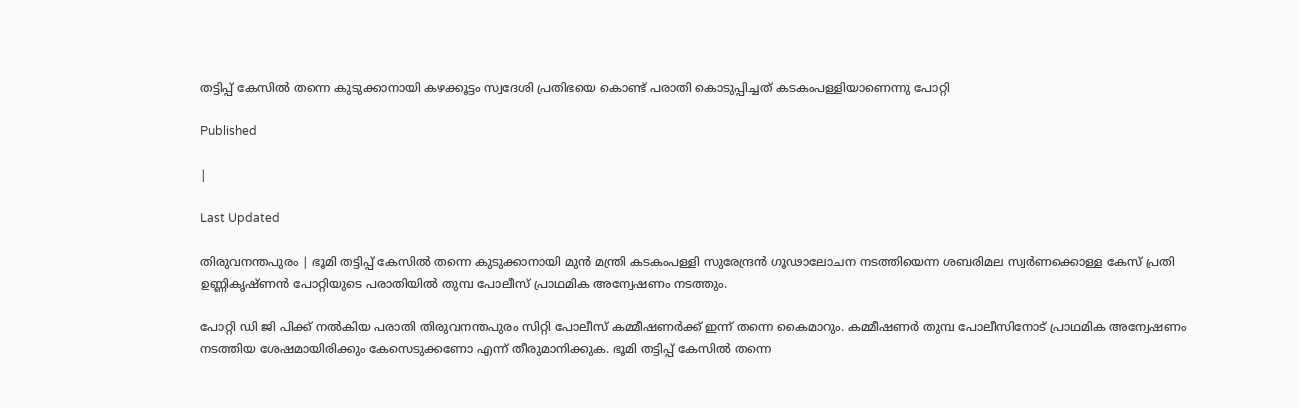തട്ടിപ്പ് കേസില്‍ തന്നെ കുടുക്കാനായി കഴക്കൂട്ടം സ്വദേശി പ്രതിഭയെ കൊണ്ട് പരാതി കൊടുപ്പിച്ചത് കടകംപള്ളിയാണെന്നു പോറ്റി

Published

|

Last Updated

തിരുവനന്തപുരം | ഭൂമി തട്ടിപ്പ് കേസില്‍ തന്നെ കുടുക്കാനായി മുന്‍ മന്ത്രി കടകംപള്ളി സുരേന്ദ്രന്‍ ഗൂഢാലോചന നടത്തിയെന്ന ശബരിമല സ്വര്‍ണക്കൊള്ള കേസ് പ്രതി ഉണ്ണികൃഷ്ണന്‍ പോറ്റിയുടെ പരാതിയില്‍ തുമ്പ പോലീസ് പ്രാഥമിക അന്വേഷണം നടത്തും.

പോറ്റി ഡി ജി പിക്ക് നല്‍കിയ പരാതി തിരുവനന്തപുരം സിറ്റി പോലീസ് കമ്മീഷണര്‍ക്ക് ഇന്ന് തന്നെ കൈമാറും. കമ്മീഷണര്‍ തുമ്പ പോലീസിനോട് പ്രാഥമിക അന്വേഷണം നടത്തിയ ശേഷമായിരിക്കും കേസെടുക്കണോ എന്ന് തീരുമാനിക്കുക. ഭൂമി തട്ടിപ്പ് കേസില്‍ തന്നെ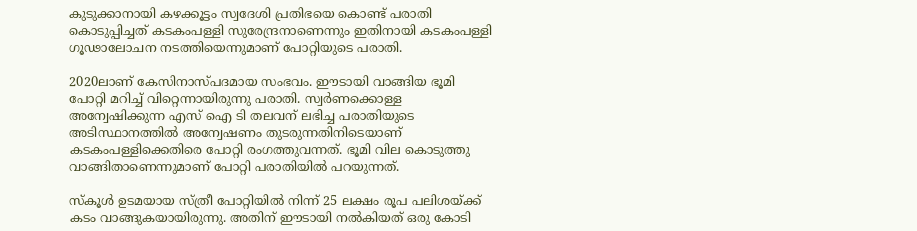കുടുക്കാനായി കഴക്കൂട്ടം സ്വദേശി പ്രതിഭയെ കൊണ്ട് പരാതി കൊടുപ്പിച്ചത് കടകംപള്ളി സുരേന്ദ്രനാണെന്നും ഇതിനായി കടകംപള്ളി ഗൂഢാലോചന നടത്തിയെന്നുമാണ് പോറ്റിയുടെ പരാതി.

2020ലാണ് കേസിനാസ്പദമായ സംഭവം. ഈടായി വാങ്ങിയ ഭൂമി പോറ്റി മറിച്ച് വിറ്റെന്നായിരുന്നു പരാതി. സ്വര്‍ണക്കൊള്ള അന്വേഷിക്കുന്ന എസ് ഐ ടി തലവന് ലഭിച്ച പരാതിയുടെ അടിസ്ഥാനത്തില്‍ അന്വേഷണം തുടരുന്നതിനിടെയാണ് കടകംപള്ളിക്കെതിരെ പോറ്റി രംഗത്തുവന്നത്. ഭൂമി വില കൊടുത്തു വാങ്ങിതാണെന്നുമാണ് പോറ്റി പരാതിയില്‍ പറയുന്നത്.

സ്‌കൂള്‍ ഉടമയായ സ്ത്രീ പോറ്റിയില്‍ നിന്ന് 25 ലക്ഷം രൂപ പലിശയ്ക്ക് കടം വാങ്ങുകയായിരുന്നു. അതിന് ഈടായി നല്‍കിയത് ഒരു കോടി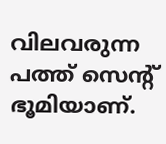വിലവരുന്ന പത്ത് സെന്റ് ഭൂമിയാണ്.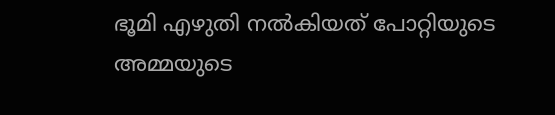ഭൂമി എഴുതി നല്‍കിയത് പോറ്റിയുടെ അമ്മയുടെ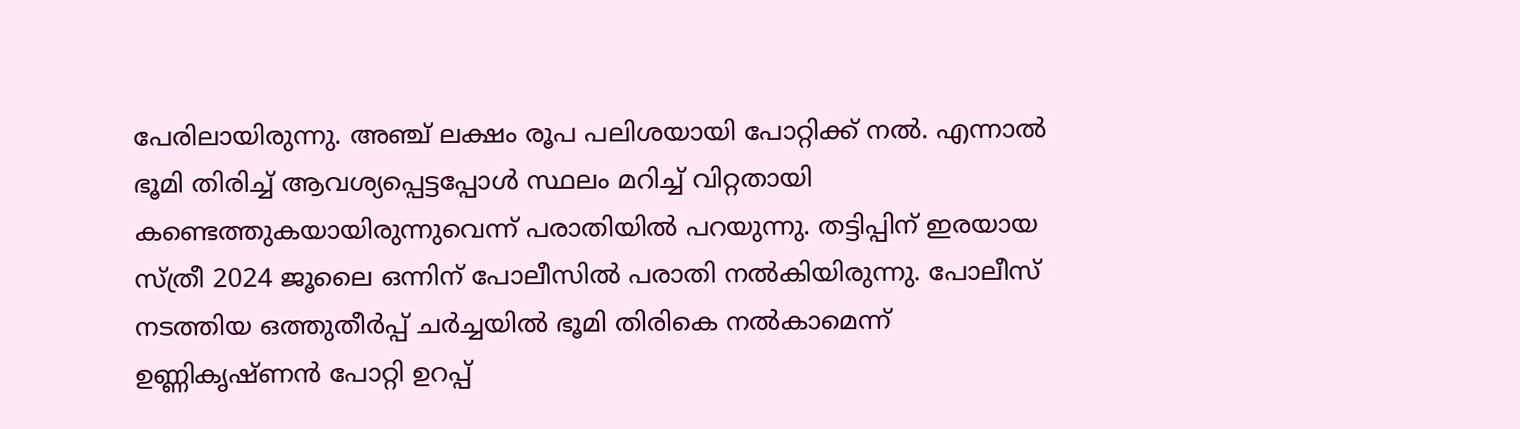പേരിലായിരുന്നു. അഞ്ച് ലക്ഷം രൂപ പലിശയായി പോറ്റിക്ക് നല്‍. എന്നാല്‍ ഭൂമി തിരിച്ച് ആവശ്യപ്പെട്ടപ്പോള്‍ സ്ഥലം മറിച്ച് വിറ്റതായി കണ്ടെത്തുകയായിരുന്നുവെന്ന് പരാതിയില്‍ പറയുന്നു. തട്ടിപ്പിന് ഇരയായ സ്ത്രീ 2024 ജൂലൈ ഒന്നിന് പോലീസില്‍ പരാതി നല്‍കിയിരുന്നു. പോലീസ് നടത്തിയ ഒത്തുതീര്‍പ്പ് ചര്‍ച്ചയില്‍ ഭൂമി തിരികെ നല്‍കാമെന്ന് ഉണ്ണികൃഷ്ണന്‍ പോറ്റി ഉറപ്പ്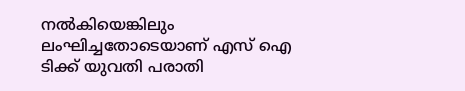നല്‍കിയെങ്കിലും ലംഘിച്ചതോടെയാണ് എസ് ഐ ടിക്ക് യുവതി പരാതി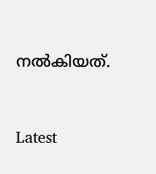നല്‍കിയത്.



Latest